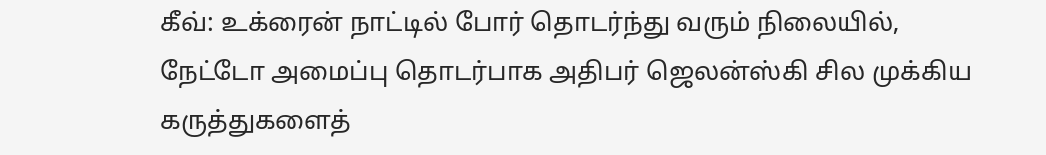கீவ்: உக்ரைன் நாட்டில் போர் தொடர்ந்து வரும் நிலையில், நேட்டோ அமைப்பு தொடர்பாக அதிபர் ஜெலன்ஸ்கி சில முக்கிய கருத்துகளைத்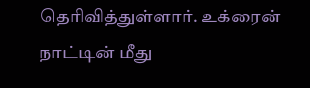தெரிவித்துள்ளார். உக்ரைன் நாட்டின் மீது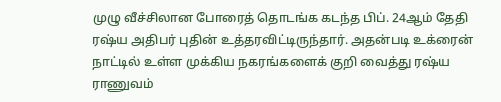முழு வீச்சிலான போரைத் தொடங்க கடந்த பிப். 24ஆம் தேதி ரஷ்ய அதிபர் புதின் உத்தரவிட்டிருந்தார். அதன்படி உக்ரைன் நாட்டில் உள்ள முக்கிய நகரங்களைக் குறி வைத்து ரஷ்ய ராணுவம்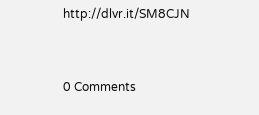http://dlvr.it/SM8CJN


0 Comments